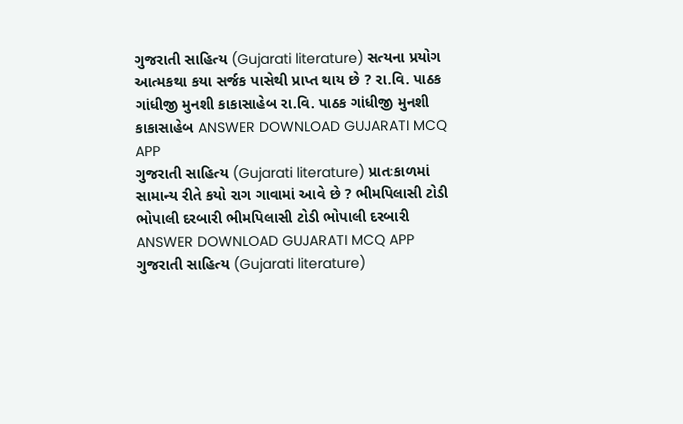ગુજરાતી સાહિત્ય (Gujarati literature) સત્યના પ્રયોગ આત્મકથા કયા સર્જક પાસેથી પ્રાપ્ત થાય છે ? રા.વિ. પાઠક ગાંધીજી મુનશી કાકાસાહેબ રા.વિ. પાઠક ગાંધીજી મુનશી કાકાસાહેબ ANSWER DOWNLOAD GUJARATI MCQ APP
ગુજરાતી સાહિત્ય (Gujarati literature) પ્રાતઃકાળમાં સામાન્ય રીતે કયો રાગ ગાવામાં આવે છે ? ભીમપિલાસી ટોડી ભોપાલી દરબારી ભીમપિલાસી ટોડી ભોપાલી દરબારી ANSWER DOWNLOAD GUJARATI MCQ APP
ગુજરાતી સાહિત્ય (Gujarati literature)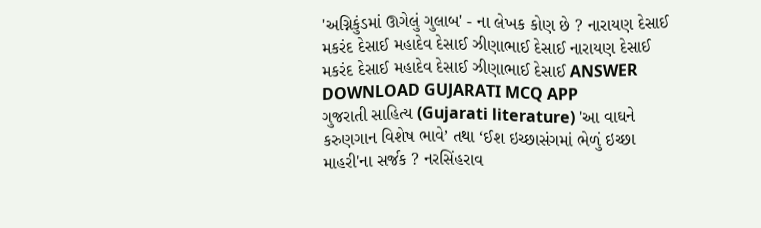'અગ્નિકુંડમાં ઊગેલું ગુલાબ' - ના લેખક કોણ છે ? નારાયણ દેસાઈ મકરંદ દેસાઈ મહાદેવ દેસાઈ ઝીણાભાઈ દેસાઈ નારાયણ દેસાઈ મકરંદ દેસાઈ મહાદેવ દેસાઈ ઝીણાભાઈ દેસાઈ ANSWER DOWNLOAD GUJARATI MCQ APP
ગુજરાતી સાહિત્ય (Gujarati literature) 'આ વાઘને કરુણગાન વિશેષ ભાવે’ તથા ‘ઈશ ઇચ્છાસંગમાં ભેળું ઇચ્છા માહરી'ના સર્જક ? નરસિંહરાવ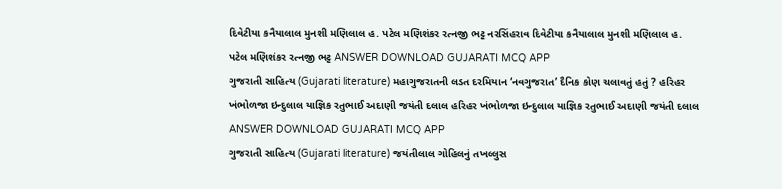દિવેટીયા કનૈયાલાલ મુનશી મણિલાલ હ. પટેલ મણિશંકર રત્નજી ભટ્ટ નરસિંહરાવ દિવેટીયા કનૈયાલાલ મુનશી મણિલાલ હ. પટેલ મણિશંકર રત્નજી ભટ્ટ ANSWER DOWNLOAD GUJARATI MCQ APP
ગુજરાતી સાહિત્ય (Gujarati literature) મહાગુજરાતની લડત દરમિયાન ‘નવગુજરાત’ દૈનિક કોણ ચલાવતું હતું ? હરિહર ખંભોળજા ઇન્દુલાલ યાજ્ઞિક રતુભાઈ અદાણી જયંતી દલાલ હરિહર ખંભોળજા ઇન્દુલાલ યાજ્ઞિક રતુભાઈ અદાણી જયંતી દલાલ ANSWER DOWNLOAD GUJARATI MCQ APP
ગુજરાતી સાહિત્ય (Gujarati literature) જયંતીલાલ ગોહિલનું તખલ્લુસ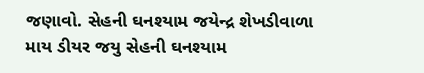જણાવો. સેહની ઘનશ્યામ જયેન્દ્ર શેખડીવાળા માય ડીયર જયુ સેહની ઘનશ્યામ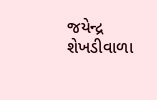જયેન્દ્ર શેખડીવાળા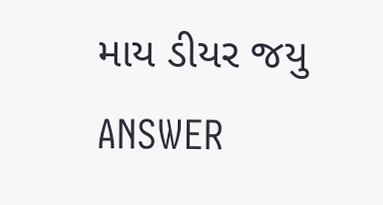માય ડીયર જયુ ANSWER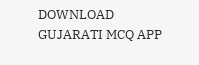DOWNLOAD GUJARATI MCQ APP